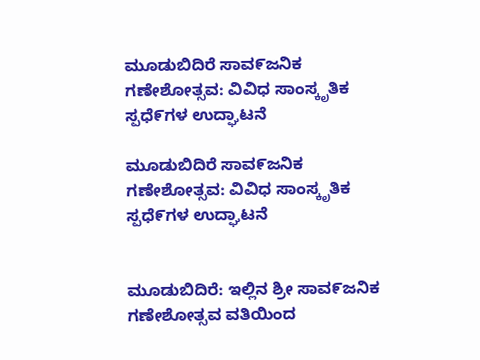ಮೂಡುಬಿದಿರೆ ಸಾವ೯ಜನಿಕ ಗಣೇಶೋತ್ಸವ: ವಿವಿಧ ಸಾಂಸ್ಕೃತಿಕ ಸ್ಪಧೆ೯ಗಳ ಉದ್ಘಾಟನೆ

ಮೂಡುಬಿದಿರೆ ಸಾವ೯ಜನಿಕ ಗಣೇಶೋತ್ಸವ: ವಿವಿಧ ಸಾಂಸ್ಕೃತಿಕ ಸ್ಪಧೆ೯ಗಳ ಉದ್ಘಾಟನೆ


ಮೂಡುಬಿದಿರೆ: ಇಲ್ಲಿನ ಶ್ರೀ ಸಾವ೯ಜನಿಕ ಗಣೇಶೋತ್ಸವ ವತಿಯಿಂದ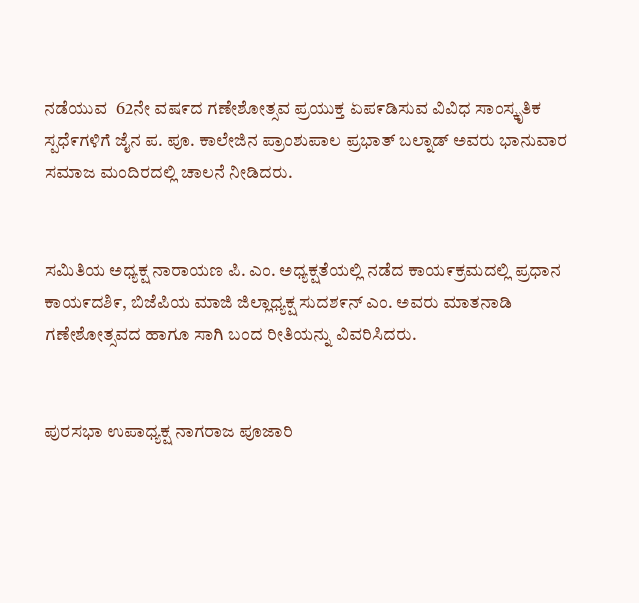ನಡೆಯುವ  62ನೇ ವಷ೯ದ ಗಣೇಶೋತ್ಸವ ಪ್ರಯುಕ್ತ ಏಪ೯ಡಿಸುವ ವಿವಿಧ ಸಾಂಸ್ಕೃತಿಕ ಸ್ಪಧೆ೯ಗಳಿಗೆ ಜೈನ ಪ. ಪೂ. ಕಾಲೇಜಿನ ಪ್ರಾಂಶುಪಾಲ ಪ್ರಭಾತ್ ಬಲ್ನಾಡ್ ಅವರು ಭಾನುವಾರ  ಸಮಾಜ ಮಂದಿರದಲ್ಲಿ ಚಾಲನೆ ನೀಡಿದರು.


ಸಮಿತಿಯ ಅಧ್ಯಕ್ಷ ನಾರಾಯಣ ಪಿ. ಎಂ. ಅಧ್ಯಕ್ಷತೆಯಲ್ಲಿ ನಡೆದ ಕಾಯ೯ಕ್ರಮದಲ್ಲಿ ಪ್ರಧಾನ ಕಾಯ೯ದಶಿ೯, ಬಿಜೆಪಿಯ ಮಾಜಿ ಜಿಲ್ಲಾಧ್ಯಕ್ಷ ಸುದಶ೯ನ್ ಎಂ. ಅವರು ಮಾತನಾಡಿ ಗಣೇಶೋತ್ಸವದ ಹಾಗೂ ಸಾಗಿ ಬಂದ ರೀತಿಯನ್ನು ವಿವರಿಸಿದರು.


ಪುರಸಭಾ ಉಪಾಧ್ಯಕ್ಷ ನಾಗರಾಜ ಪೂಜಾರಿ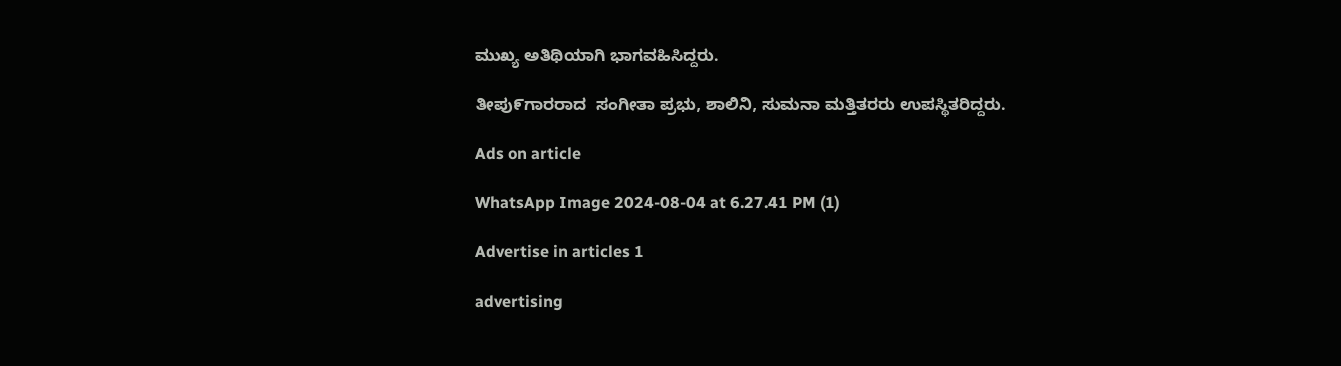ಮುಖ್ಯ ಅತಿಥಿಯಾಗಿ ಭಾಗವಹಿಸಿದ್ದರು.

ತೀಪು೯ಗಾರರಾದ  ಸಂಗೀತಾ ಪ್ರಭು, ಶಾಲಿನಿ, ಸುಮನಾ ಮತ್ತಿತರರು ಉಪಸ್ಥಿತರಿದ್ದರು.

Ads on article

WhatsApp Image 2024-08-04 at 6.27.41 PM (1)

Advertise in articles 1

advertising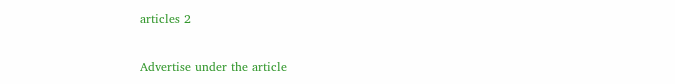articles 2

Advertise under the article